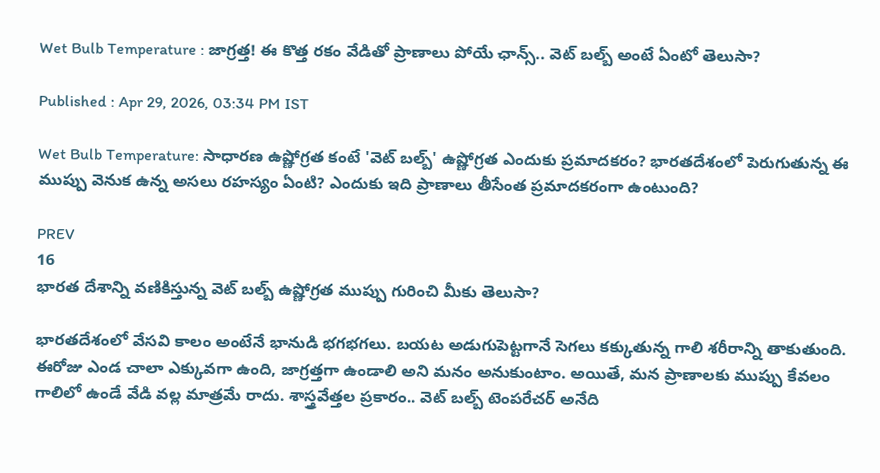Wet Bulb Temperature : జాగ్రత్త! ఈ కొత్త రకం వేడితో ప్రాణాలు పోయే ఛాన్స్.. వెట్ బల్బ్ అంటే ఏంటో తెలుసా?

Published : Apr 29, 2026, 03:34 PM IST

Wet Bulb Temperature: సాధారణ ఉష్ణోగ్రత కంటే 'వెట్ బల్బ్' ఉష్ణోగ్రత ఎందుకు ప్రమాదకరం? భారతదేశంలో పెరుగుతున్న ఈ ముప్పు వెనుక ఉన్న అసలు రహస్యం ఏంటి? ఎందుకు ఇది ప్రాణాలు తీసేంత ప్రమాదకరంగా ఉంటుంది?

PREV
16
భారత దేశాన్ని వణికిస్తున్న వెట్ బల్బ్ ఉష్ణోగ్రత ముప్పు గురించి మీకు తెలుసా?

భారతదేశంలో వేసవి కాలం అంటేనే భానుడి భగభగలు. బయట అడుగుపెట్టగానే సెగలు కక్కుతున్న గాలి శరీరాన్ని తాకుతుంది. ఈరోజు ఎండ చాలా ఎక్కువగా ఉంది, జాగ్రత్తగా ఉండాలి అని మనం అనుకుంటాం. అయితే, మన ప్రాణాలకు ముప్పు కేవలం గాలిలో ఉండే వేడి వల్ల మాత్రమే రాదు. శాస్త్రవేత్తల ప్రకారం.. వెట్ బల్బ్ టెంపరేచర్ అనేది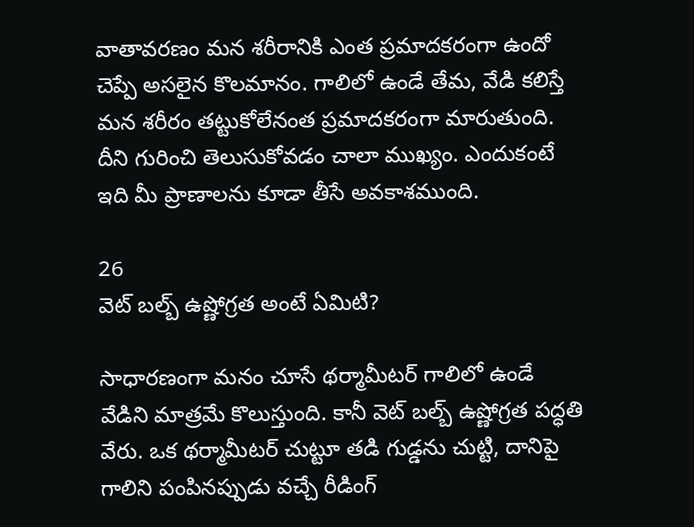వాతావరణం మన శరీరానికి ఎంత ప్రమాదకరంగా ఉందో చెప్పే అసలైన కొలమానం. గాలిలో ఉండే తేమ, వేడి కలిస్తే మన శరీరం తట్టుకోలేనంత ప్రమాదకరంగా మారుతుంది. దీని గురించి తెలుసుకోవడం చాలా ముఖ్యం. ఎందుకంటే ఇది మీ ప్రాణాలను కూడా తీసే అవకాశముంది.

26
వెట్ బల్బ్ ఉష్ణోగ్రత అంటే ఏమిటి?

సాధారణంగా మనం చూసే థర్మామీటర్ గాలిలో ఉండే వేడిని మాత్రమే కొలుస్తుంది. కానీ వెట్ బల్బ్ ఉష్ణోగ్రత పద్ధతి వేరు. ఒక థర్మామీటర్ చుట్టూ తడి గుడ్డను చుట్టి, దానిపై గాలిని పంపినప్పుడు వచ్చే రీడింగ్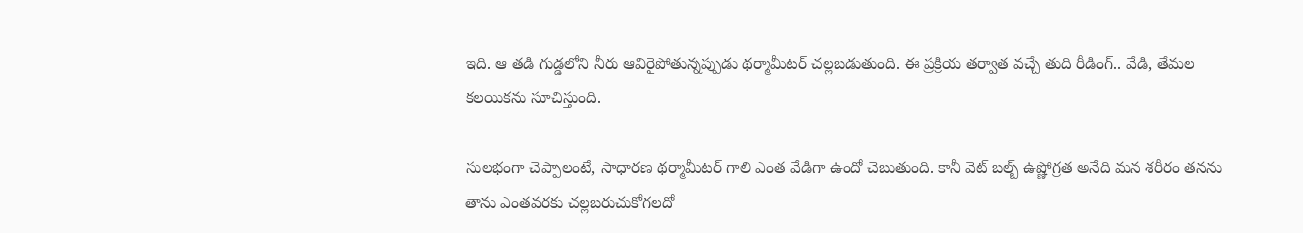ఇది. ఆ తడి గుడ్డలోని నీరు ఆవిరైపోతున్నప్పుడు థర్మామీటర్ చల్లబడుతుంది. ఈ ప్రక్రియ తర్వాత వచ్చే తుది రీడింగ్.. వేడి, తేమల కలయికను సూచిస్తుంది.

సులభంగా చెప్పాలంటే, సాధారణ థర్మామీటర్ గాలి ఎంత వేడిగా ఉందో చెబుతుంది. కానీ వెట్ బల్బ్ ఉష్ణోగ్రత అనేది మన శరీరం తనను తాను ఎంతవరకు చల్లబరుచుకోగలదో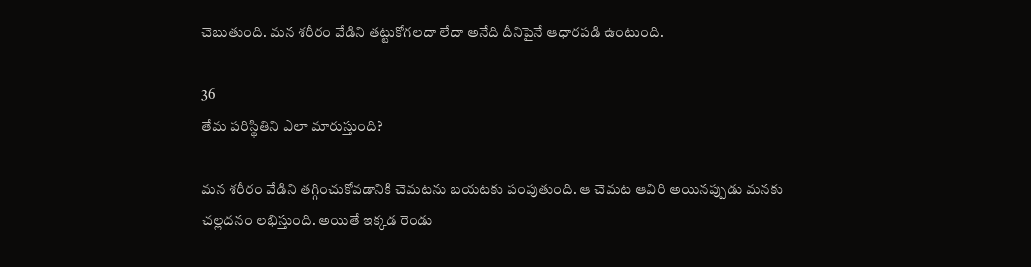చెబుతుంది. మన శరీరం వేడిని తట్టుకోగలదా లేదా అనేది దీనిపైనే ఆధారపడి ఉంటుంది.

36
తేమ పరిస్థితిని ఎలా మారుస్తుంది?

మన శరీరం వేడిని తగ్గించుకోవడానికి చెమటను బయటకు పంపుతుంది. ఆ చెమట ఆవిరి అయినప్పుడు మనకు చల్లదనం లభిస్తుంది. అయితే ఇక్కడ రెండు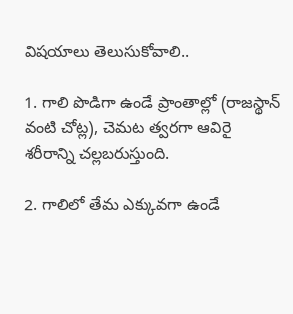విషయాలు తెలుసుకోవాలి..

1. గాలి పొడిగా ఉండే ప్రాంతాల్లో (రాజస్థాన్ వంటి చోట్ల), చెమట త్వరగా ఆవిరై శరీరాన్ని చల్లబరుస్తుంది.

2. గాలిలో తేమ ఎక్కువగా ఉండే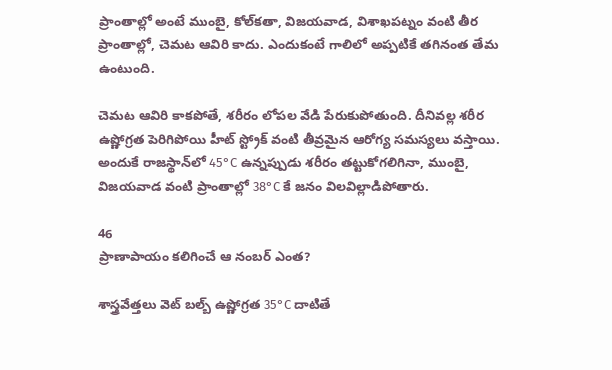ప్రాంతాల్లో అంటే ముంబై, కోల్‌కతా, విజయవాడ, విశాఖపట్నం వంటి తీర ప్రాంతాల్లో, చెమట ఆవిరి కాదు. ఎందుకంటే గాలిలో అప్పటికే తగినంత తేమ ఉంటుంది.

చెమట ఆవిరి కాకపోతే, శరీరం లోపల వేడి పేరుకుపోతుంది. దీనివల్ల శరీర ఉష్ణోగ్రత పెరిగిపోయి హీట్ స్ట్రోక్ వంటి తీవ్రమైన ఆరోగ్య సమస్యలు వస్తాయి. అందుకే రాజస్థాన్‌లో 45°C ఉన్నప్పుడు శరీరం తట్టుకోగలిగినా, ముంబై, విజయవాడ వంటి ప్రాంతాల్లో 38°C కే జనం విలవిల్లాడిపోతారు.

46
ప్రాణాపాయం కలిగించే ఆ నంబర్ ఎంత?

శాస్త్రవేత్తలు వెట్ బల్బ్ ఉష్ణోగ్రత 35°C దాటితే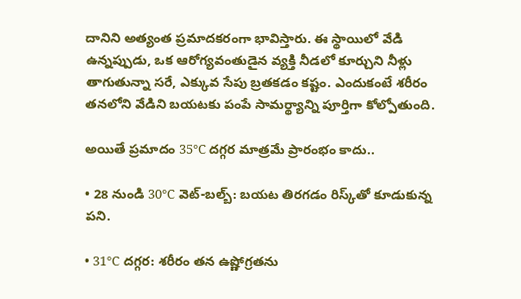దానిని అత్యంత ప్రమాదకరంగా భావిస్తారు. ఈ స్థాయిలో వేడి ఉన్నప్పుడు, ఒక ఆరోగ్యవంతుడైన వ్యక్తి నీడలో కూర్చుని నీళ్లు తాగుతున్నా సరే, ఎక్కువ సేపు బ్రతకడం కష్టం. ఎందుకంటే శరీరం తనలోని వేడిని బయటకు పంపే సామర్థ్యాన్ని పూర్తిగా కోల్పోతుంది.

అయితే ప్రమాదం 35°C దగ్గర మాత్రమే ప్రారంభం కాదు..

• 28 నుండి 30°C వెట్-బల్బ్: బయట తిరగడం రిస్క్‌తో కూడుకున్న పని.

• 31°C దగ్గర: శరీరం తన ఉష్ణోగ్రతను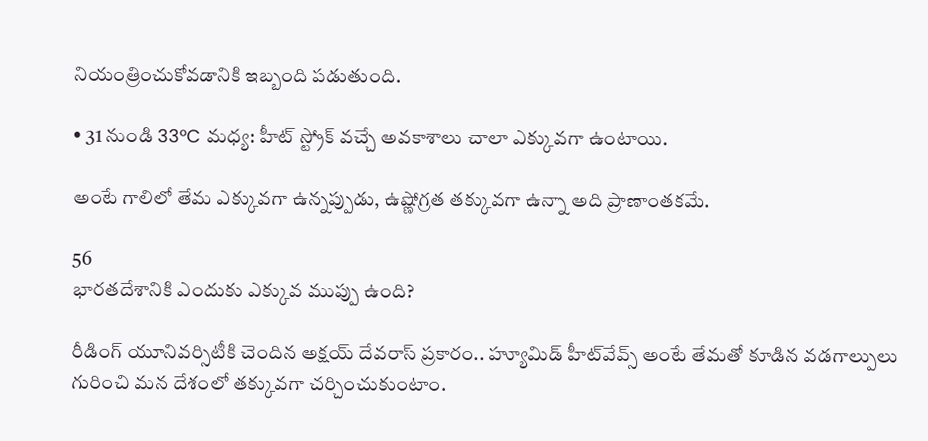నియంత్రించుకోవడానికి ఇబ్బంది పడుతుంది.

• 31 నుండి 33°C మధ్య: హీట్ స్ట్రోక్ వచ్చే అవకాశాలు చాలా ఎక్కువగా ఉంటాయి.

అంటే గాలిలో తేమ ఎక్కువగా ఉన్నప్పుడు, ఉష్ణోగ్రత తక్కువగా ఉన్నా అది ప్రాణాంతకమే.

56
భారతదేశానికి ఎందుకు ఎక్కువ ముప్పు ఉంది?

రీడింగ్ యూనివర్సిటీకి చెందిన అక్షయ్ దేవరాస్ ప్రకారం.. హ్యూమిడ్ హీట్‌వేవ్స్ అంటే తేమతో కూడిన వడగాల్పులు గురించి మన దేశంలో తక్కువగా చర్చించుకుంటాం.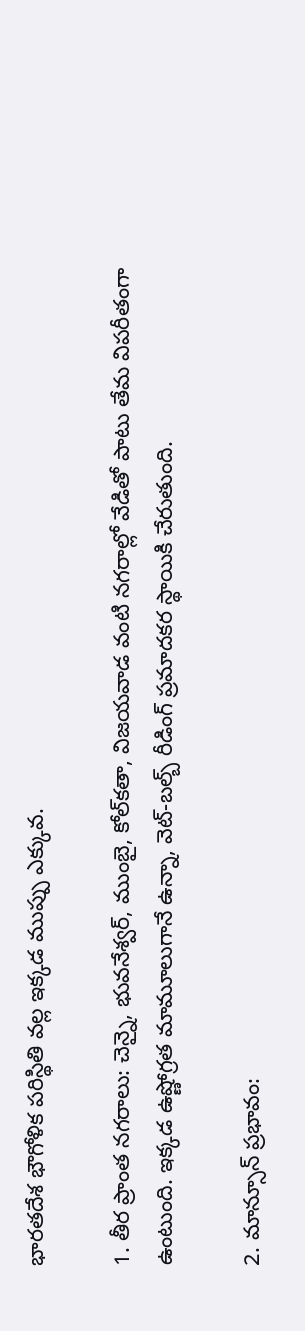భారతదేశ భౌగోళిక పరిస్థితి వల్ల ఇక్కడ ముప్పు ఎక్కువ.

1. తీర ప్రాంత నగరాలు: చెన్నై, భువనేశ్వర్, ముంబై, కోల్‌కతా, విజయవాడ వంటి నగరాల్లో వేడితో పాటు తేమ విపరీతంగా ఉంటుంది. ఇక్కడ ఉష్ణోగ్రత మామూలుగానే ఉన్నా, వెట్-బల్బ్ రీడింగ్ ప్రమాదకర స్థాయికి చేరుతుంది.

2. మాన్సూన్ ప్రభావం: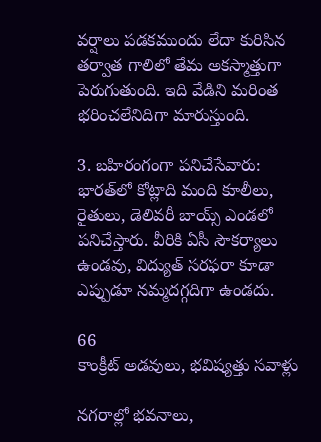వర్షాలు పడకముందు లేదా కురిసిన తర్వాత గాలిలో తేమ అకస్మాత్తుగా పెరుగుతుంది. ఇది వేడిని మరింత భరించలేనిదిగా మారుస్తుంది.

3. బహిరంగంగా పనిచేసేవారు: భారత్‌లో కోట్లాది మంది కూలీలు, రైతులు, డెలివరీ బాయ్స్ ఎండలో పనిచేస్తారు. వీరికి ఏసీ సౌకర్యాలు ఉండవు, విద్యుత్ సరఫరా కూడా ఎప్పుడూ నమ్మదగ్గదిగా ఉండదు.

66
కాంక్రీట్ అడవులు, భవిష్యత్తు సవాళ్లు

నగరాల్లో భవనాలు,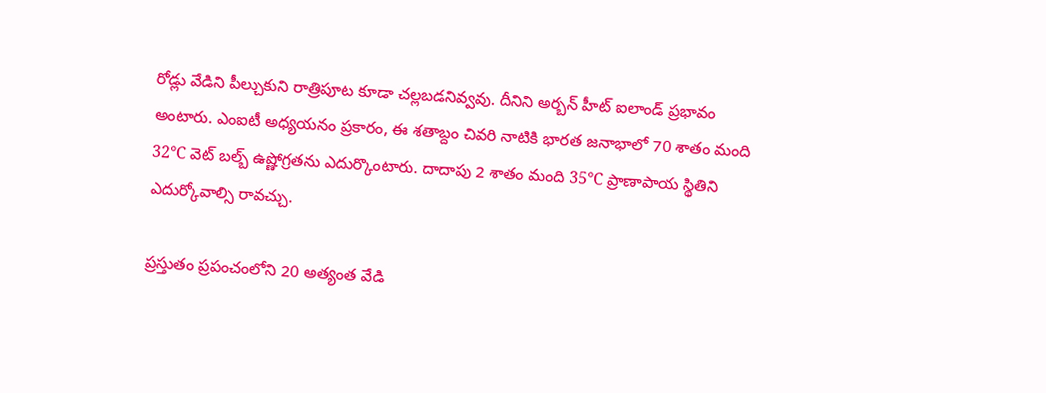రోడ్లు వేడిని పీల్చుకుని రాత్రిపూట కూడా చల్లబడనివ్వవు. దీనిని అర్బన్ హీట్ ఐలాండ్ ప్రభావం అంటారు. ఎంఐటీ అధ్యయనం ప్రకారం, ఈ శతాబ్దం చివరి నాటికి భారత జనాభాలో 70 శాతం మంది 32°C వెట్ బల్బ్ ఉష్ణోగ్రతను ఎదుర్కొంటారు. దాదాపు 2 శాతం మంది 35°C ప్రాణాపాయ స్థితిని ఎదుర్కోవాల్సి రావచ్చు.

ప్రస్తుతం ప్రపంచంలోని 20 అత్యంత వేడి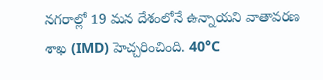నగరాల్లో 19 మన దేశంలోనే ఉన్నాయని వాతావరణ శాఖ (IMD) హెచ్చరించింది. 40°C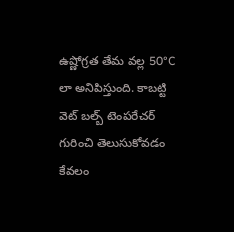ఉష్ణోగ్రత తేమ వల్ల 50°C లా అనిపిస్తుంది. కాబట్టి వెట్ బల్బ్ టెంపరేచర్ గురించి తెలుసుకోవడం కేవలం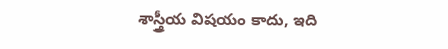శాస్త్రీయ విషయం కాదు, ఇది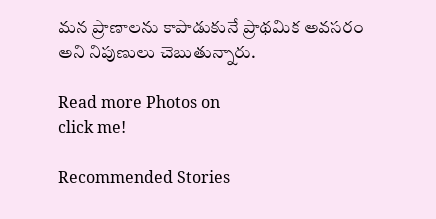మన ప్రాణాలను కాపాడుకునే ప్రాథమిక అవసరం అని నిపుణులు చెబుతున్నారు.

Read more Photos on
click me!

Recommended Stories